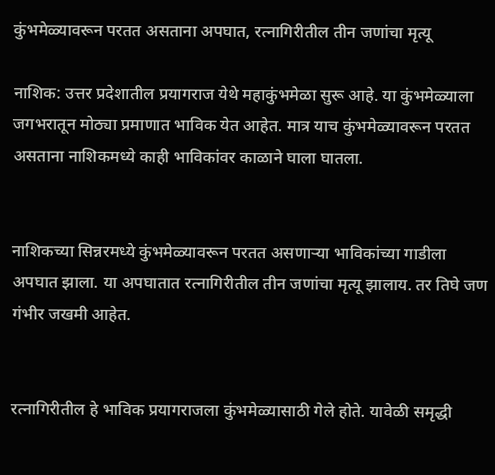कुंभमेळ्यावरून परतत असताना अपघात, रत्नागिरीतील तीन जणांचा मृत्यू

नाशिक: उत्तर प्रदेशातील प्रयागराज येथे महाकुंभमेळा सुरू आहे. या कुंभमेळ्याला जगभरातून मोठ्या प्रमाणात भाविक येत आहेत. मात्र याच कुंभमेळ्यावरून परतत असताना नाशिकमध्ये काही भाविकांवर काळाने घाला घातला.


नाशिकच्या सिन्नरमध्ये कुंभमेळ्यावरून परतत असणाऱ्या भाविकांच्या गाडीला अपघात झाला. या अपघातात रत्नागिरीतील तीन जणांचा मृत्यू झालाय. तर तिघे जण गंभीर जखमी आहेत.


रत्नागिरीतील हे भाविक प्रयागराजला कुंभमेळ्यासाठी गेले होते. यावेळी समृद्धी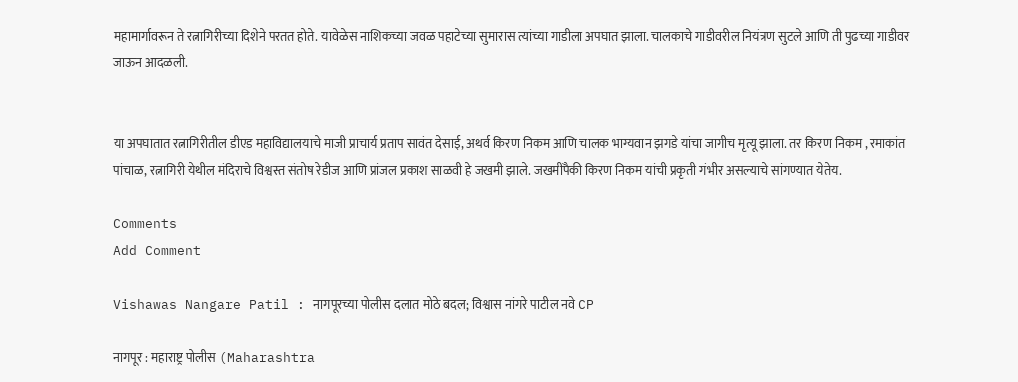महामार्गावरून ते रत्नागिरीच्या दिशेने परतत होते. यावेळेस नाशिकच्या जवळ पहाटेच्या सुमारास त्यांच्या गाडीला अपघात झाला. चालकाचे गाडीवरील नियंत्रण सुटले आणि ती पुढच्या गाडीवर जाऊन आदळली.


या अपघातात रत्नागिरीतील डीएड महाविद्यालयाचे माजी प्राचार्य प्रताप सावंत देसाई, अथर्व किरण निकम आणि चालक भाग्यवान झगडे यांचा जागीच मृत्यू झाला. तर किरण निकम , रमाकांत पांचाळ, रत्नागिरी येथील मंदिराचे विश्वस्त संतोष रेडीज आणि प्रांजल प्रकाश साळवी हे जखमी झाले. जखमींपैकी किरण निकम यांची प्रकृती गंभीर असल्याचे सांगण्यात येतेय.

Comments
Add Comment

Vishawas Nangare Patil : नागपूरच्या पोलीस दलात मोठे बदल; विश्वास नांगरे पाटील नवे CP

नागपूर : महाराष्ट्र पोलीस (Maharashtra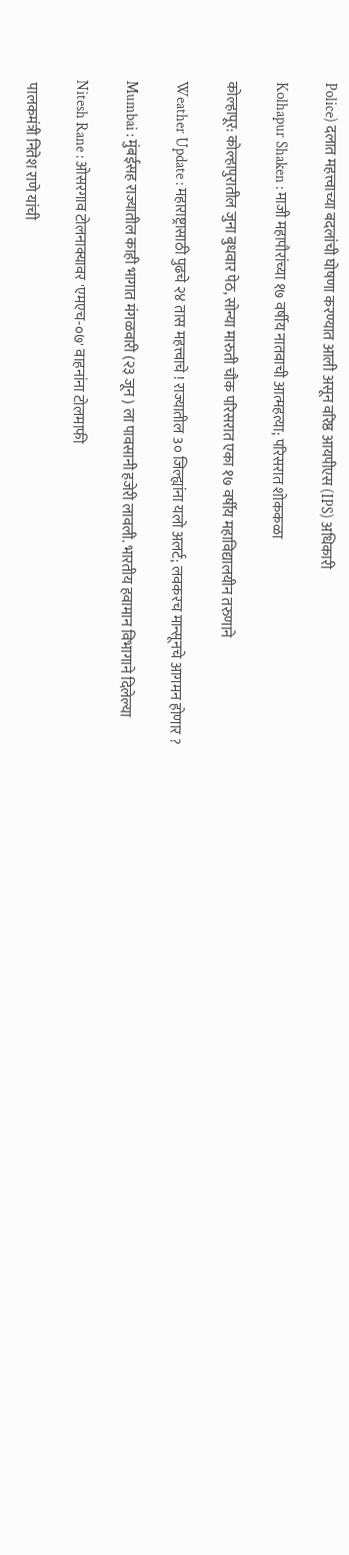Police) दलात महत्त्वाच्या बदलांची घोषणा करण्यात आली असून वरिष्ठ आयपीएस (IPS) अधिकारी

Kolhapur Shaken : माजी महापौरांच्या १७ वर्षीय नातवाची आत्महत्या; परिसरात शोककळा

कोल्हापूर: कोल्हापुरातील जुना बुधवार पेठ, सोन्या मारुती चौक परिसरात एका १७ वर्षीय महाविद्यालयीन तरुणाने

Weather Update : महाराष्ट्रासाठी पुढचे २४ तास महत्त्वाचे ! राज्यातील 3० जिल्ह्यांना यलो अलर्ट; लवकरच मान्सूनचे आगमन होणार ?

Mumbai : मुंबईसह राज्यातील काही भागात मंगळवारी (२३ जून ) ला पावसानी हजेरी लावली. भारतीय हवामान विभागाने दिलेल्या

Nitesh Rane : ओसरगाव टोलनाक्यावर 'एमएच-०७' वाहनांना टोलमाफी

 पालकमंत्री नितेश राणे यांची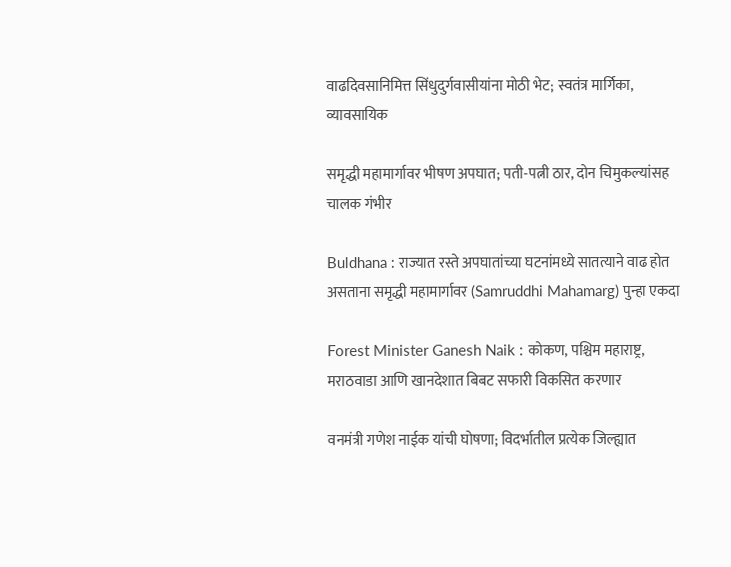वाढदिवसानिमित्त सिंधुदुर्गवासीयांना मोठी भेट; स्वतंत्र मार्गिका, व्यावसायिक

समृद्धी महामार्गावर भीषण अपघात; पती-पत्नी ठार, दोन चिमुकल्यांसह चालक गंभीर

Buldhana : राज्यात रस्ते अपघातांच्या घटनांमध्ये सातत्याने वाढ होत असताना समृद्धी महामार्गावर (Samruddhi Mahamarg) पुन्हा एकदा

Forest Minister Ganesh Naik : कोकण, पश्चिम महाराष्ट्र, मराठवाडा आणि खानदेशात बिबट सफारी विकसित करणार

वनमंत्री गणेश नाईक यांची घोषणा; विदर्भातील प्रत्येक जिल्ह्यात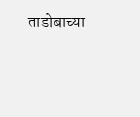ताडोबाच्या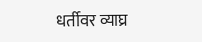धर्तीवर व्याघ्र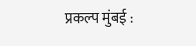प्रकल्प मुंबई :